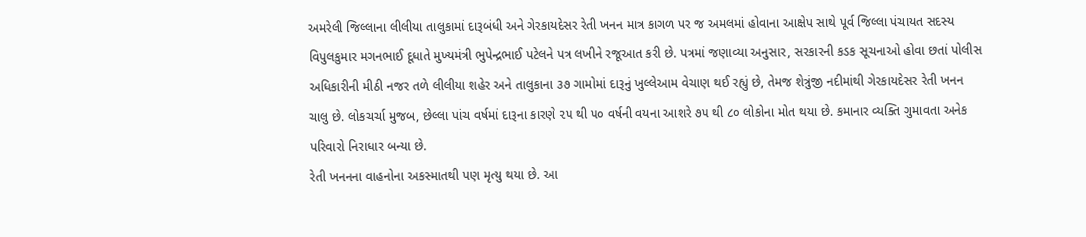અમરેલી જિલ્લાના લીલીયા તાલુકામાં દારૂબંધી અને ગેરકાયદેસર રેતી ખનન માત્ર કાગળ પર જ અમલમાં હોવાના આક્ષેપ સાથે પૂર્વ જિલ્લા પંચાયત સદસ્ય વિપુલકુમાર મગનભાઈ દૂધાતે મુખ્યમંત્રી ભુપેન્દ્રભાઈ પટેલને પત્ર લખીને રજૂઆત કરી છે. પત્રમાં જણાવ્યા અનુસાર, સરકારની કડક સૂચનાઓ હોવા છતાં પોલીસ અધિકારીની મીઠી નજર તળે લીલીયા શહેર અને તાલુકાના ૩૭ ગામોમાં દારૂનું ખુલ્લેઆમ વેચાણ થઈ રહ્યું છે, તેમજ શેત્રુંજી નદીમાંથી ગેરકાયદેસર રેતી ખનન ચાલુ છે. લોકચર્ચા મુજબ, છેલ્લા પાંચ વર્ષમાં દારૂના કારણે ૨૫ થી ૫૦ વર્ષની વયના આશરે ૭૫ થી ૮૦ લોકોના મોત થયા છે. કમાનાર વ્યક્તિ ગુમાવતા અનેક પરિવારો નિરાધાર બન્યા છે.
રેતી ખનનના વાહનોના અકસ્માતથી પણ મૃત્યુ થયા છે. આ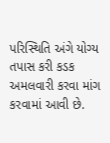પરિસ્થિતિ અંગે યોગ્ય તપાસ કરી કડક અમલવારી કરવા માંગ કરવામાં આવી છે.